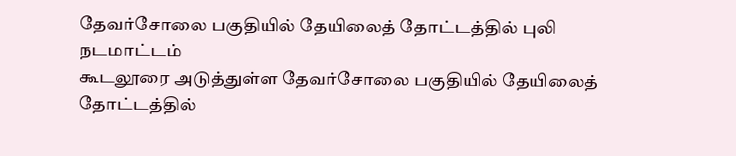தேவர்சோலை பகுதியில் தேயிலைத் தோட்டத்தில் புலி நடமாட்டம்
கூடலூரை அடுத்துள்ள தேவர்சோலை பகுதியில் தேயிலைத் தோட்டத்தில்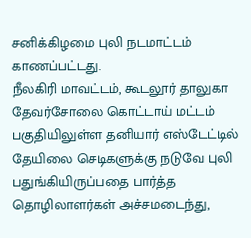சனிக்கிழமை புலி நடமாட்டம் காணப்பட்டது.
நீலகிரி மாவட்டம், கூடலூர் தாலுகா தேவர்சோலை கொட்டாய் மட்டம் பகுதியிலுள்ள தனியார் எஸ்டேட்டில் தேயிலை செடிகளுக்கு நடுவே புலி பதுங்கியிருப்பதை பார்த்த தொழிலாளர்கள் அச்சமடைந்து,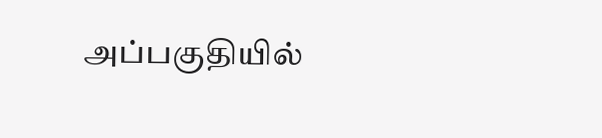அப்பகுதியில்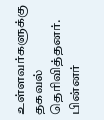உள்ளவர்களுக்கு தகவல் தெரிவித்தனர்.
பின்னர்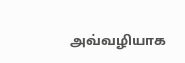அவ்வழியாக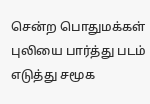சென்ற பொதுமக்கள் புலியை பார்த்து படம் எடுத்து சமூக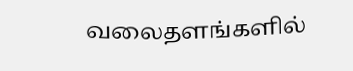வலைதளங்களில்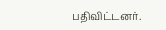பதிவிட்டனர்.